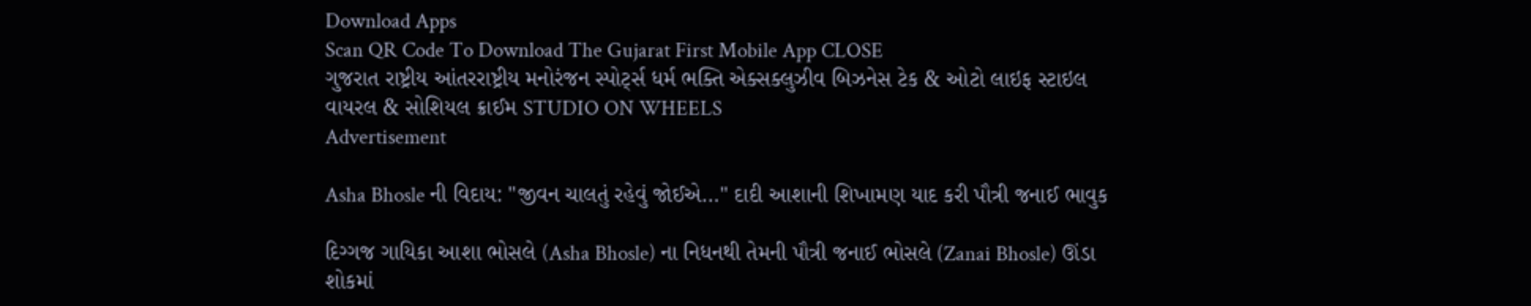Download Apps
Scan QR Code To Download The Gujarat First Mobile App CLOSE
ગુજરાત રાષ્ટ્રીય આંતરરાષ્ટ્રીય મનોરંજન સ્પોર્ટ્સ ધર્મ ભક્તિ એક્સક્લુઝીવ બિઝનેસ ટેક & ઓટો લાઇફ સ્ટાઇલ વાયરલ & સોશિયલ ક્રાઈમ STUDIO ON WHEELS
Advertisement

Asha Bhosle ની વિદાય: "જીવન ચાલતું રહેવું જોઈએ..." દાદી આશાની શિખામણ યાદ કરી પૌત્રી જનાઈ ભાવુક

દિગ્ગજ ગાયિકા આશા ભોસલે (Asha Bhosle) ના નિધનથી તેમની પૌત્રી જનાઈ ભોસલે (Zanai Bhosle) ઊંડા શોકમાં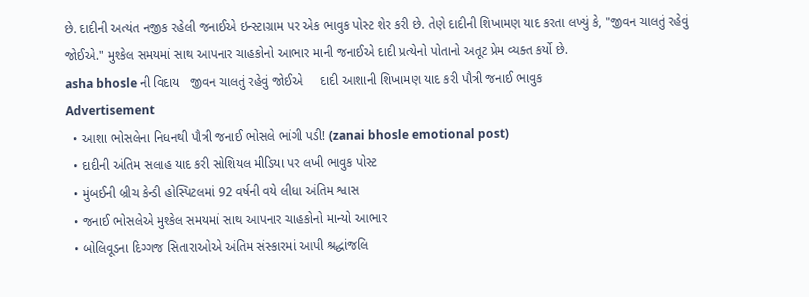છે. દાદીની અત્યંત નજીક રહેલી જનાઈએ ઇન્સ્ટાગ્રામ પર એક ભાવુક પોસ્ટ શેર કરી છે. તેણે દાદીની શિખામણ યાદ કરતા લખ્યું કે, "જીવન ચાલતું રહેવું જોઈએ." મુશ્કેલ સમયમાં સાથ આપનાર ચાહકોનો આભાર માની જનાઈએ દાદી પ્રત્યેનો પોતાનો અતૂટ પ્રેમ વ્યક્ત કર્યો છે.
asha bhosle ની વિદાય   જીવન ચાલતું રહેવું જોઈએ     દાદી આશાની શિખામણ યાદ કરી પૌત્રી જનાઈ ભાવુક
Advertisement
  • આશા ભોસલેના નિધનથી પૌત્રી જનાઈ ભોસલે ભાંગી પડી! (zanai bhosle emotional post)
  • દાદીની અંતિમ સલાહ યાદ કરી સોશિયલ મીડિયા પર લખી ભાવુક પોસ્ટ
  • મુંબઈની બ્રીચ કેન્ડી હોસ્પિટલમાં 92 વર્ષની વયે લીધા અંતિમ શ્વાસ
  • જનાઈ ભોસલેએ મુશ્કેલ સમયમાં સાથ આપનાર ચાહકોનો માન્યો આભાર
  • બોલિવૂડના દિગ્ગજ સિતારાઓએ અંતિમ સંસ્કારમાં આપી શ્રદ્ધાંજલિ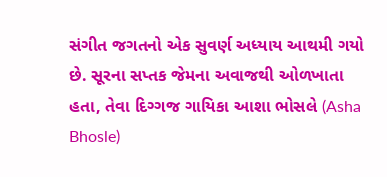સંગીત જગતનો એક સુવર્ણ અધ્યાય આથમી ગયો છે. સૂરના સપ્તક જેમના અવાજથી ઓળખાતા હતા, તેવા દિગ્ગજ ગાયિકા આશા ભોસલે (Asha Bhosle)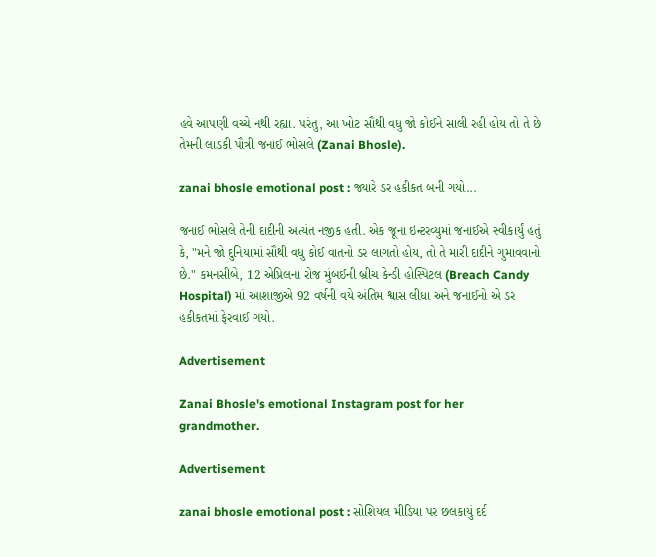હવે આપણી વચ્ચે નથી રહ્યા. પરંતુ, આ ખોટ સૌથી વધુ જો કોઈને સાલી રહી હોય તો તે છે તેમની લાડકી પૌત્રી જનાઈ ભોસલે (Zanai Bhosle).

zanai bhosle emotional post : જ્યારે ડર હકીકત બની ગયો...

જનાઈ ભોસલે તેની દાદીની અત્યંત નજીક હતી. એક જૂના ઇન્ટરવ્યુમાં જનાઈએ સ્વીકાર્યું હતું કે, "મને જો દુનિયામાં સૌથી વધુ કોઈ વાતનો ડર લાગતો હોય, તો તે મારી દાદીને ગુમાવવાનો છે." કમનસીબે, 12 એપ્રિલના રોજ મુંબઈની બ્રીચ કેન્ડી હોસ્પિટલ (Breach Candy Hospital) માં આશાજીએ 92 વર્ષની વયે અંતિમ શ્વાસ લીધા અને જનાઈનો એ ડર હકીકતમાં ફેરવાઈ ગયો.

Advertisement

Zanai Bhosle's emotional Instagram post for her grandmother.

Advertisement

zanai bhosle emotional post : સોશિયલ મીડિયા પર છલકાયું દર્દ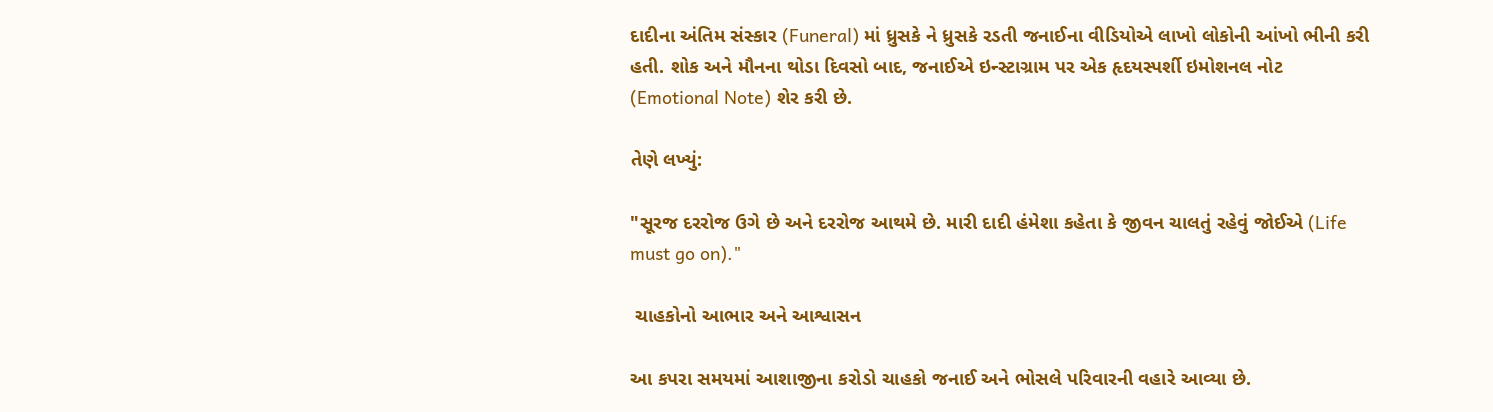દાદીના અંતિમ સંસ્કાર (Funeral) માં ધ્રુસકે ને ધ્રુસકે રડતી જનાઈના વીડિયોએ લાખો લોકોની આંખો ભીની કરી હતી. શોક અને મૌનના થોડા દિવસો બાદ, જનાઈએ ઇન્સ્ટાગ્રામ પર એક હૃદયસ્પર્શી ઇમોશનલ નોટ (Emotional Note) શેર કરી છે.

તેણે લખ્યું:

"સૂરજ દરરોજ ઉગે છે અને દરરોજ આથમે છે. મારી દાદી હંમેશા કહેતા કે જીવન ચાલતું રહેવું જોઈએ (Life must go on)."

 ચાહકોનો આભાર અને આશ્વાસન

આ કપરા સમયમાં આશાજીના કરોડો ચાહકો જનાઈ અને ભોસલે પરિવારની વહારે આવ્યા છે.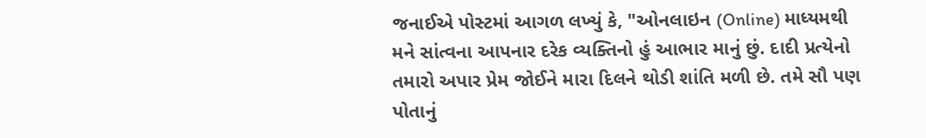જનાઈએ પોસ્ટમાં આગળ લખ્યું કે, "ઓનલાઇન (Online) માધ્યમથી મને સાંત્વના આપનાર દરેક વ્યક્તિનો હું આભાર માનું છું. દાદી પ્રત્યેનો તમારો અપાર પ્રેમ જોઈને મારા દિલને થોડી શાંતિ મળી છે. તમે સૌ પણ પોતાનું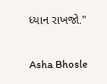ધ્યાન રાખજો."

Asha Bhosle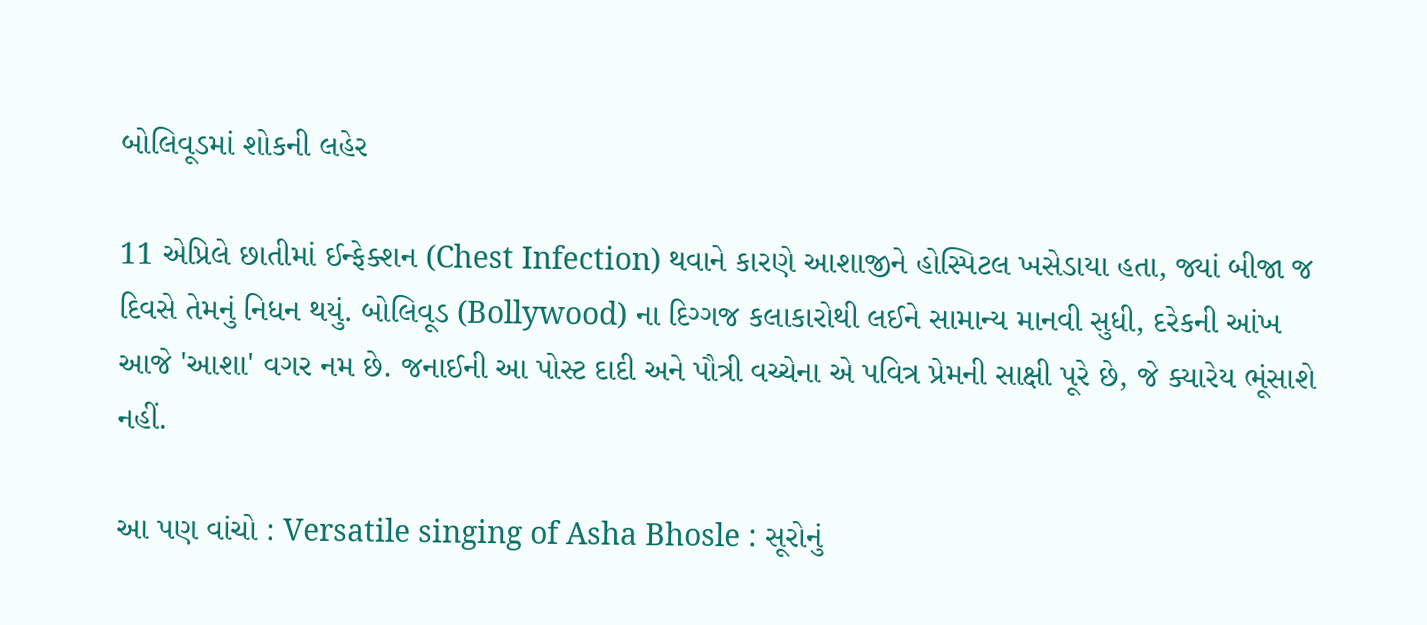બોલિવૂડમાં શોકની લહેર

11 એપ્રિલે છાતીમાં ઈન્ફેક્શન (Chest Infection) થવાને કારણે આશાજીને હોસ્પિટલ ખસેડાયા હતા, જ્યાં બીજા જ દિવસે તેમનું નિધન થયું. બોલિવૂડ (Bollywood) ના દિગ્ગજ કલાકારોથી લઈને સામાન્ય માનવી સુધી, દરેકની આંખ આજે 'આશા' વગર નમ છે. જનાઈની આ પોસ્ટ દાદી અને પૌત્રી વચ્ચેના એ પવિત્ર પ્રેમની સાક્ષી પૂરે છે, જે ક્યારેય ભૂંસાશે નહીં.

આ પણ વાંચો : Versatile singing of Asha Bhosle : સૂરોનું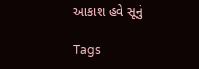આકાશ હવે સૂનું

Tags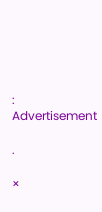:
Advertisement

.

×